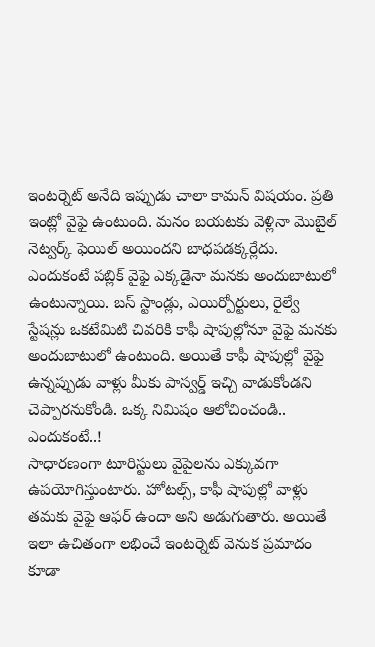ఇంటర్నెట్ అనేది ఇప్పుడు చాలా కామన్ విషయం. ప్రతి ఇంట్లో వైఫై ఉంటుంది. మనం బయటకు వెళ్లినా మొబైల్ నెట్వర్క్ ఫెయిల్ అయిందని బాధపడక్కర్లేదు. ఎందుకంటే పబ్లిక్ వైఫై ఎక్కడైనా మనకు అందుబాటులో ఉంటున్నాయి. బస్ స్టాండ్లు, ఎయిర్పోర్టులు, రైల్వే స్టేషన్లు ఒకటేమిటి చివరికి కాఫీ షాపుల్లోనూ వైఫై మనకు అందుబాటులో ఉంటుంది. అయితే కాఫీ షాపుల్లో వైఫై ఉన్నప్పుడు వాళ్లు మీకు పాస్వర్డ్ ఇచ్చి వాడుకోండని చెప్పారనుకోండి. ఒక్క నిమిషం ఆలోచించండి.. ఎందుకంటే..!
సాధారణంగా టూరిస్టులు వైపైలను ఎక్కువగా ఉపయోగిస్తుంటారు. హోటల్స్, కాఫీ షాపుల్లో వాళ్లు తమకు వైఫై ఆఫర్ ఉందా అని అడుగుతారు. అయితే ఇలా ఉచితంగా లభించే ఇంటర్నెట్ వెనుక ప్రమాదం కూడా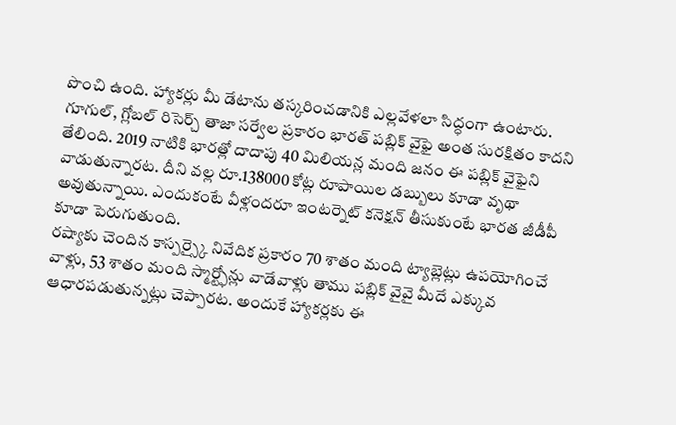పొంచి ఉంది. హ్యాకర్లు మీ డేటాను తస్కరించడానికి ఎల్లవేళలా సిద్ధంగా ఉంటారు. గూగుల్, గ్లోబల్ రిసెర్చ్ తాజా సర్వేల ప్రకారం భారత్ పబ్లిక్ వైఫై అంత సురక్షితం కాదని తేలింది. 2019 నాటికి భారత్లో దాదాపు 40 మిలియన్ల మంది జనం ఈ పబ్లిక్ వైఫైని వాడుతున్నారట. దీని వల్ల రూ.138000 కోట్ల రూపాయిల డబ్బులు కూడా వృథా అవుతున్నాయి. ఎందుకంటే వీళ్లందరూ ఇంటర్నెట్ కనెక్షన్ తీసుకుంటే భారత జీడీపీ కూడా పెరుగుతుంది.
రష్యాకు చెందిన కాస్పర్స్కై నివేదిక ప్రకారం 70 శాతం మంది ట్యాబ్లెట్లు ఉపయోగించే వాళ్లు, 53 శాతం మంది స్మార్ట్ఫోన్లు వాడేవాళ్లు తాము పబ్లిక్ వైవై మీదే ఎక్కువ ఆధారపడుతున్నట్లు చెప్పారట. అందుకే హ్యాకర్లకు ఈ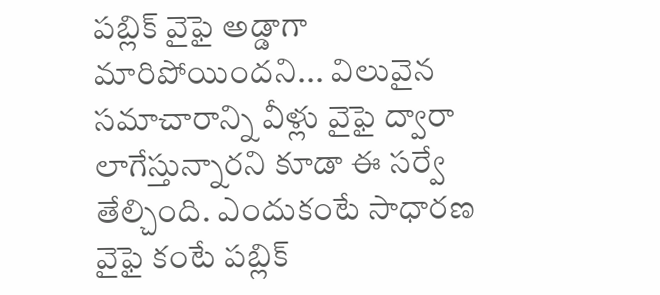పబ్లిక్ వైఫై అడ్డాగా మారిపోయిందని... విలువైన సమాచారాన్ని వీళ్లు వైఫై ద్వారా లాగేస్తున్నారని కూడా ఈ సర్వే తేల్చింది. ఎందుకంటే సాధారణ వైఫై కంటే పబ్లిక్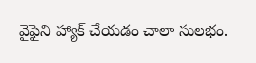వైఫైని హ్యాక్ చేయడం చాలా సులభం.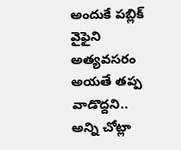అందుకే పబ్లిక్ వైఫైని అత్యవసరం అయతే తప్ప వాడొద్దని.. అన్ని చోట్లా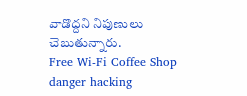వాడొద్దని నిపుణులు చెబుతున్నారు.
Free Wi-Fi Coffee Shop danger hacking